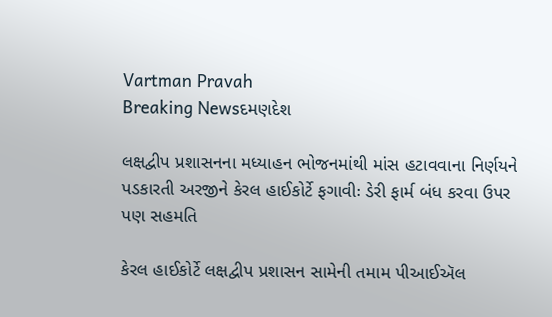Vartman Pravah
Breaking Newsદમણદેશ

લક્ષદ્વીપ પ્રશાસનના મધ્યાહન ભોજનમાંથી માંસ હટાવવાના નિર્ણયને પડકારતી અરજીને કેરલ હાઈકોર્ટે ફગાવીઃ ડેરી ફાર્મ બંધ કરવા ઉપર પણ સહમતિ

કેરલ હાઈકોર્ટે લક્ષદ્વીપ પ્રશાસન સામેની તમામ પીઆઈઍલ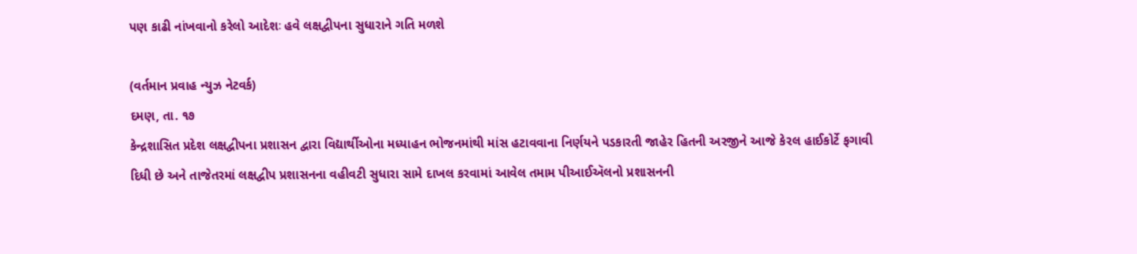પણ કાઢી નાંખવાનો કરેલો આદેશઃ હવે લક્ષદ્વીપના સુધારાને ગતિ મળશે

(વર્તમાન પ્રવાહ ન્યુઝ નેટવર્ક)
દમણ, તા. ૧૭
કેન્દ્રશાસિત પ્રદેશ લક્ષદ્વીપના પ્રશાસન દ્વારા વિદ્યાર્થીઓના મધ્યાહન ભોજનમાંથી માંસ હટાવવાના નિર્ણયને પડકારતી જાહેર હિતની અરજીને આજે કેરલ હાઈકોર્ટે ફગાવી દિધી છે અને તાજેતરમાં લક્ષદ્વીપ પ્રશાસનના વહીવટી સુધારા સામે દાખલ કરવામાં આવેલ તમામ પીઆઈઍલનો પ્રશાસનની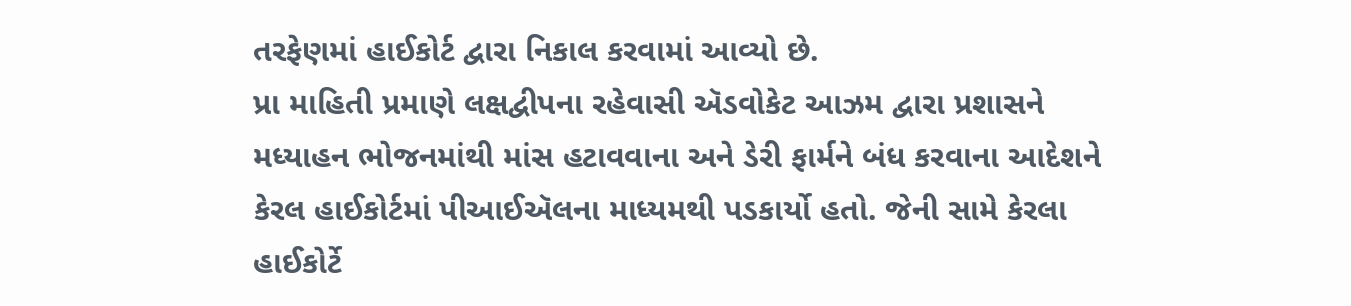તરફેણમાં હાઈકોર્ટ દ્વારા નિકાલ કરવામાં આવ્યો છે.
પ્રા માહિતી પ્રમાણે લક્ષદ્વીપના રહેવાસી ઍડવોકેટ આઝમ દ્વારા પ્રશાસને મધ્યાહન ભોજનમાંથી માંસ હટાવવાના અને ડેરી ફાર્મને બંધ કરવાના આદેશને કેરલ હાઈકોર્ટમાં પીઆઈઍલના માધ્યમથી પડકાર્યો હતો. જેની સામે કેરલા હાઈકોર્ટે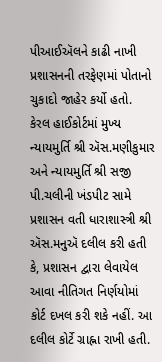પીઆઈઍલને કાઢી નાખી પ્રશાસનની તરફેણમાં પોતાનો ચુકાદો જાહેર કર્યો હતો.
કેરલ હાઈકોર્ટમાં મુખ્ય ન્યાયમુર્તિ શ્રી ઍસ.મણીકુમાર અને ન્યાયમુર્તિ શ્રી સજી પી.ચલીની ખંડપીટ સામે પ્રશાસન વતી ધારાશાસ્ત્રી શ્રી ઍસ.મનુઍ દલીલ કરી હતી કે, પ્રશાસન દ્વારા લેવાયેલ આવા નીતિગત નિર્ણયોમાં કોર્ટ દખલ કરી શકે નહીં. આ દલીલ કોર્ટે ગ્રાહ્ના રાખી હતી.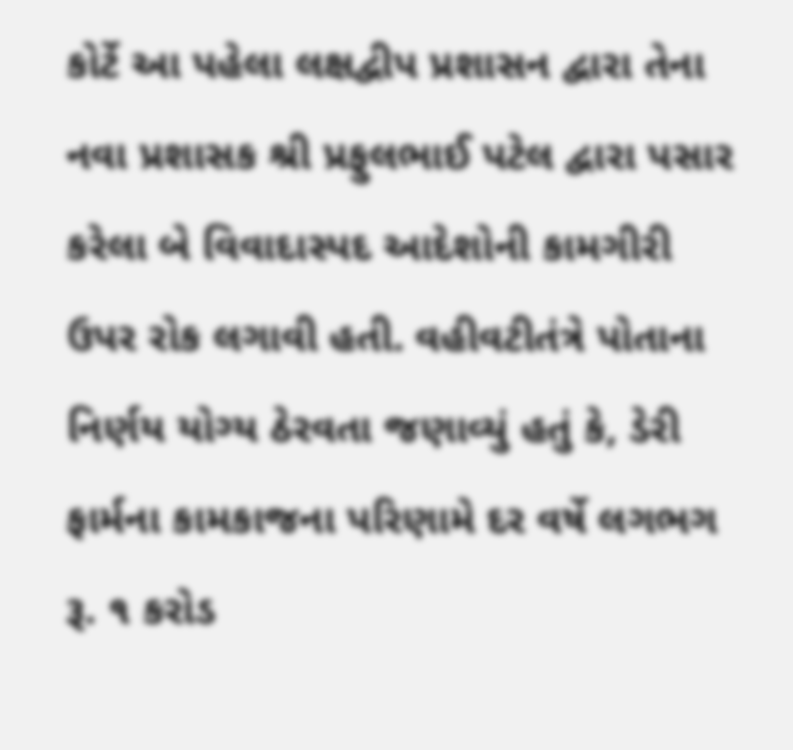કોર્ટે આ પહેલા લક્ષદ્વીપ પ્રશાસન દ્વારા તેના નવા પ્રશાસક શ્રી પ્રફુલભાઈ પટેલ દ્વારા પસાર કરેલા બે વિવાદાસ્પદ આદેશોની કામગીરી ઉપર રોક લગાવી હતી. વહીવટીતંત્રે પોતાના નિર્ણય યોગ્ય ઠેરવતા જણાવ્યું હતું કે, ડેરી ફાર્મના કામકાજના પરિણામે દર વર્ષે લગભગ રૂ. ૧ કરોડ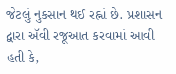જેટલું નુકસાન થઈ રહ્નાં છે. પ્રશાસન દ્વારા ઍવી રજૂઆત કરવામાં આવી હતી કે,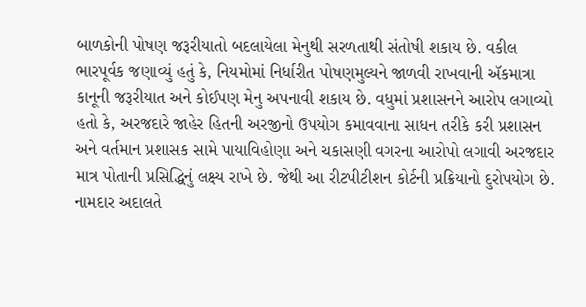બાળકોની પોષણ જરૂરીયાતો બદલાયેલા મેનુથી સરળતાથી સંતોષી શકાય છે. વકીલ ભારપૂર્વક જણાવ્યું હતું કે, નિયમોમાં નિર્ધારીત પોષણમુલ્યને જાળવી રાખવાની ઍકમાત્રા કાનૂની જરૂરીયાત અને કોઈપણ મેનુ અપનાવી શકાય છે. વધુમાં પ્રશાસનને આરોપ લગાવ્યો હતો કે, અરજદારે જાહેર હિતની અરજીનો ઉપયોગ કમાવવાના સાધન તરીકે કરી પ્રશાસન અને વર્તમાન પ્રશાસક સામે પાયાવિહોણા અને ચકાસણી વગરના આરોપો લગાવી અરજદાર માત્ર પોતાની પ્રસિદ્ધિનું લક્ષ્ય રાખે છે. જેથી આ રીટપીટીશન કોર્ટની પ્રક્રિયાનો દુરોપયોગ છે.
નામદાર અદાલતે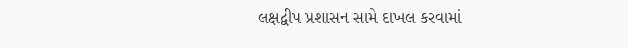લક્ષદ્વીપ પ્રશાસન સામે દાખલ કરવામાં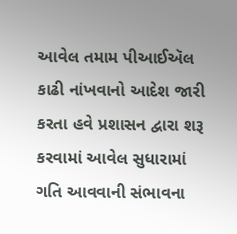આવેલ તમામ પીઆઈઍલ કાઢી નાંખવાનો આદેશ જારી કરતા હવે પ્રશાસન દ્વારા શરૂ કરવામાં આવેલ સુધારામાં ગતિ આવવાની સંભાવના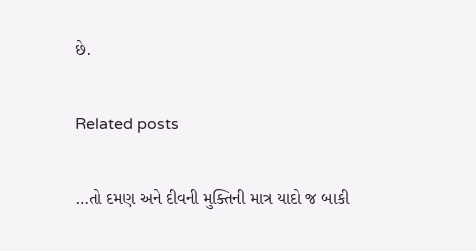છે.

Related posts

…તો દમણ અને દીવની મુક્‍તિની માત્ર યાદો જ બાકી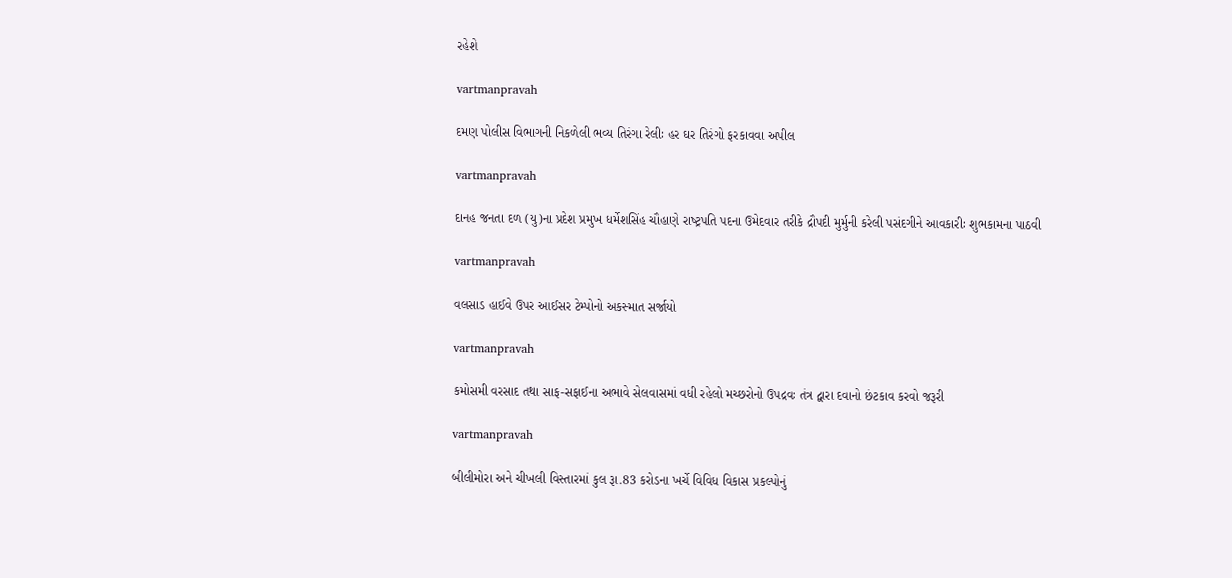રહેશે

vartmanpravah

દમણ પોલીસ વિભાગની નિકળેલી ભવ્‍ય તિરંગા રેલીઃ હર ઘર તિરંગો ફરકાવવા અપીલ

vartmanpravah

દાનહ જનતા દળ (યુ)ના પ્રદેશ પ્રમુખ ધર્મેશસિંહ ચૌહાણે રાષ્‍ટ્રપતિ પદના ઉમેદવાર તરીકે દ્રૌપદી મુર્મુની કરેલી પસંદગીને આવકારીઃ શુભકામના પાઠવી

vartmanpravah

વલસાડ હાઈવે ઉપર આઈસર ટેમ્‍પોનો અકસ્‍માત સર્જાયો

vartmanpravah

કમોસમી વરસાદ તથા સાફ-સફાઈના અભાવે સેલવાસમાં વધી રહેલો મચ્‍છરોનો ઉપદ્રવઃ તંત્ર દ્વારા દવાનો છંટકાવ કરવો જરૂરી

vartmanpravah

બીલીમોરા અને ચીખલી વિસ્‍તારમાં કુલ રૂા.83 કરોડના ખર્ચે વિવિધ વિકાસ પ્રકલ્‍પોનું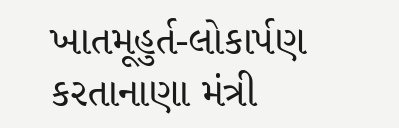ખાતમૂહુર્ત-લોકાર્પણ કરતાનાણા મંત્રી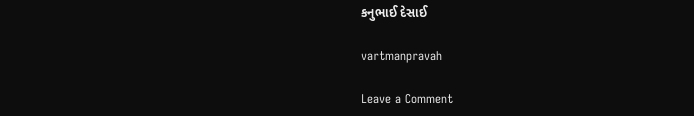કનુભાઈ દેસાઈ

vartmanpravah

Leave a Comment